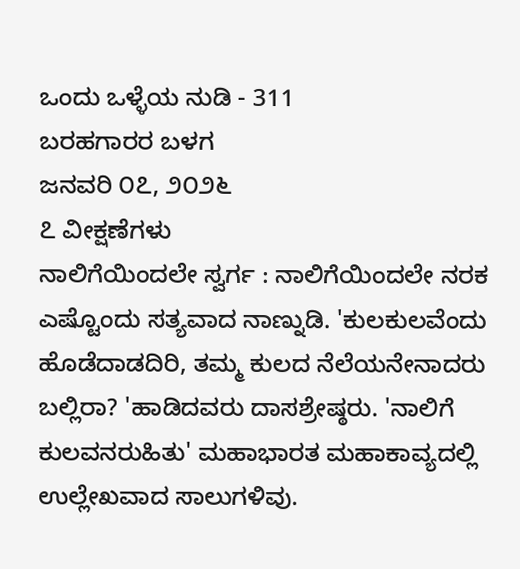ಒಂದು ಒಳ್ಳೆಯ ನುಡಿ - 311
ಬರಹಗಾರರ ಬಳಗ
ಜನವರಿ ೦೭, ೨೦೨೬
೭ ವೀಕ್ಷಣೆಗಳು
ನಾಲಿಗೆಯಿಂದಲೇ ಸ್ವರ್ಗ : ನಾಲಿಗೆಯಿಂದಲೇ ನರಕ
ಎಷ್ಟೊಂದು ಸತ್ಯವಾದ ನಾಣ್ನುಡಿ. 'ಕುಲಕುಲವೆಂದು ಹೊಡೆದಾಡದಿರಿ, ತಮ್ಮ ಕುಲದ ನೆಲೆಯನೇನಾದರು ಬಲ್ಲಿರಾ? 'ಹಾಡಿದವರು ದಾಸಶ್ರೇಷ್ಠರು. 'ನಾಲಿಗೆ ಕುಲವನರುಹಿತು' ಮಹಾಭಾರತ ಮಹಾಕಾವ್ಯದಲ್ಲಿ ಉಲ್ಲೇಖವಾದ ಸಾಲುಗಳಿವು.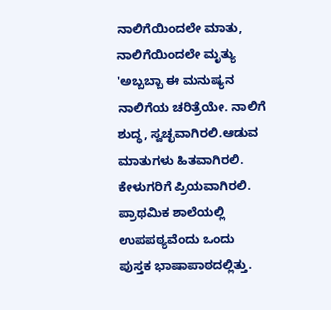ನಾಲಿಗೆಯಿಂದಲೇ ಮಾತು, ನಾಲಿಗೆಯಿಂದಲೇ ಮೃತ್ಯು 'ಅಬ್ಬಬ್ಬಾ ಈ ಮನುಷ್ಯನ ನಾಲಿಗೆಯ ಚರಿತ್ರೆಯೇ. ನಾಲಿಗೆ ಶುದ್ಧ, ಸ್ವಚ್ಛವಾಗಿರಲಿ.ಆಡುವ ಮಾತುಗಳು ಹಿತವಾಗಿರಲಿ. ಕೇಳುಗರಿಗೆ ಪ್ರಿಯವಾಗಿರಲಿ. ಪ್ರಾಥಮಿಕ ಶಾಲೆಯಲ್ಲಿ ಉಪಪಠ್ಯವೆಂದು ಒಂದು ಪುಸ್ತಕ ಭಾಷಾಪಾಠದಲ್ಲಿತ್ತು.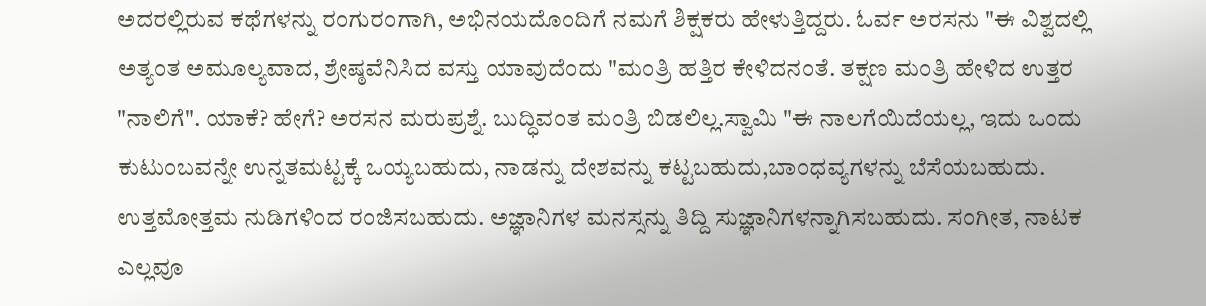ಅದರಲ್ಲಿರುವ ಕಥೆಗಳನ್ನು ರಂಗುರಂಗಾಗಿ, ಅಭಿನಯದೊಂದಿಗೆ ನಮಗೆ ಶಿಕ್ಷಕರು ಹೇಳುತ್ತಿದ್ದರು. ಓರ್ವ ಅರಸನು "ಈ ವಿಶ್ವದಲ್ಲಿ ಅತ್ಯಂತ ಅಮೂಲ್ಯವಾದ, ಶ್ರೇಷ್ಠವೆನಿಸಿದ ವಸ್ತು ಯಾವುದೆಂದು "ಮಂತ್ರಿ ಹತ್ತಿರ ಕೇಳಿದನಂತೆ. ತಕ್ಷಣ ಮಂತ್ರಿ ಹೇಳಿದ ಉತ್ತರ "ನಾಲಿಗೆ". ಯಾಕೆ? ಹೇಗೆ? ಅರಸನ ಮರುಪ್ರಶ್ನೆ. ಬುದ್ಧಿವಂತ ಮಂತ್ರಿ ಬಿಡಲಿಲ್ಲ.ಸ್ವಾಮಿ "ಈ ನಾಲಗೆಯಿದೆಯಲ್ಲ, ಇದು ಒಂದು ಕುಟುಂಬವನ್ನೇ ಉನ್ನತಮಟ್ಟಕ್ಕೆ ಒಯ್ಯಬಹುದು, ನಾಡನ್ನು ದೇಶವನ್ನು ಕಟ್ಟಬಹುದು,ಬಾಂಧವ್ಯಗಳನ್ನು ಬೆಸೆಯಬಹುದು. ಉತ್ತಮೋತ್ತಮ ನುಡಿಗಳಿಂದ ರಂಜಿಸಬಹುದು. ಅಜ್ಞಾನಿಗಳ ಮನಸ್ಸನ್ನು ತಿದ್ದಿ ಸುಜ್ಞಾನಿಗಳನ್ನಾಗಿಸಬಹುದು. ಸಂಗೀತ, ನಾಟಕ ಎಲ್ಲವೂ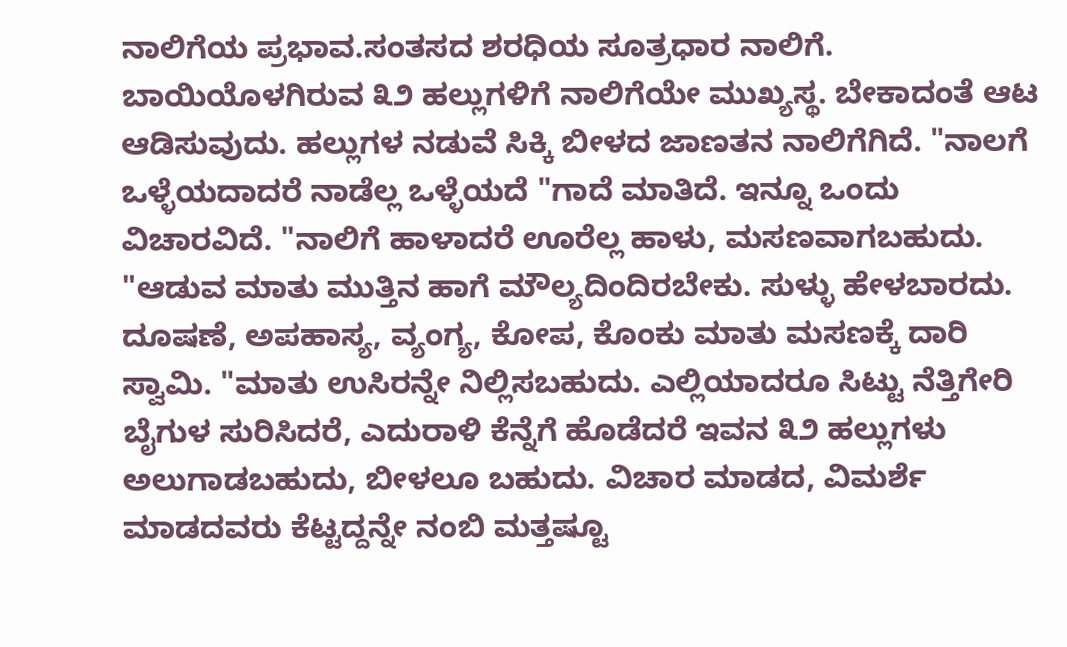ನಾಲಿಗೆಯ ಪ್ರಭಾವ.ಸಂತಸದ ಶರಧಿಯ ಸೂತ್ರಧಾರ ನಾಲಿಗೆ. ಬಾಯಿಯೊಳಗಿರುವ ೩೨ ಹಲ್ಲುಗಳಿಗೆ ನಾಲಿಗೆಯೇ ಮುಖ್ಯಸ್ಥ. ಬೇಕಾದಂತೆ ಆಟ ಆಡಿಸುವುದು. ಹಲ್ಲುಗಳ ನಡುವೆ ಸಿಕ್ಕಿ ಬೀಳದ ಜಾಣತನ ನಾಲಿಗೆಗಿದೆ. "ನಾಲಗೆ ಒಳ್ಳೆಯದಾದರೆ ನಾಡೆಲ್ಲ ಒಳ್ಳೆಯದೆ "ಗಾದೆ ಮಾತಿದೆ. ಇನ್ನೂ ಒಂದು ವಿಚಾರವಿದೆ. "ನಾಲಿಗೆ ಹಾಳಾದರೆ ಊರೆಲ್ಲ ಹಾಳು, ಮಸಣವಾಗಬಹುದು. "ಆಡುವ ಮಾತು ಮುತ್ತಿನ ಹಾಗೆ ಮೌಲ್ಯದಿಂದಿರಬೇಕು. ಸುಳ್ಳು ಹೇಳಬಾರದು. ದೂಷಣೆ, ಅಪಹಾಸ್ಯ, ವ್ಯಂಗ್ಯ, ಕೋಪ, ಕೊಂಕು ಮಾತು ಮಸಣಕ್ಕೆ ದಾರಿ ಸ್ವಾಮಿ. "ಮಾತು ಉಸಿರನ್ನೇ ನಿಲ್ಲಿಸಬಹುದು. ಎಲ್ಲಿಯಾದರೂ ಸಿಟ್ಟು ನೆತ್ತಿಗೇರಿ ಬೈಗುಳ ಸುರಿಸಿದರೆ, ಎದುರಾಳಿ ಕೆನ್ನೆಗೆ ಹೊಡೆದರೆ ಇವನ ೩೨ ಹಲ್ಲುಗಳು ಅಲುಗಾಡಬಹುದು, ಬೀಳಲೂ ಬಹುದು. ವಿಚಾರ ಮಾಡದ, ವಿಮರ್ಶೆ ಮಾಡದವರು ಕೆಟ್ಟದ್ದನ್ನೇ ನಂಬಿ ಮತ್ತಷ್ಟೂ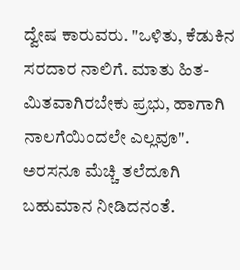ದ್ವೇಷ ಕಾರುವರು. "ಒಳಿತು, ಕೆಡುಕಿನ ಸರದಾರ ನಾಲಿಗೆ. ಮಾತು ಹಿತ-ಮಿತವಾಗಿರಬೇಕು ಪ್ರಭು, ಹಾಗಾಗಿ ನಾಲಗೆಯಿಂದಲೇ ಎಲ್ಲವೂ". ಅರಸನೂ ಮೆಚ್ಚಿ ತಲೆದೂಗಿ ಬಹುಮಾನ ನೀಡಿದನಂತೆ.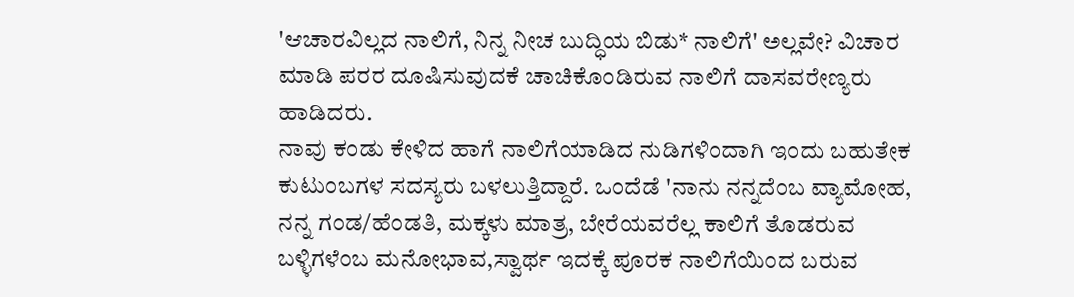'ಆಚಾರವಿಲ್ಲದ ನಾಲಿಗೆ, ನಿನ್ನ ನೀಚ ಬುದ್ಧಿಯ ಬಿಡು* ನಾಲಿಗೆ' ಅಲ್ಲವೇ? ವಿಚಾರ ಮಾಡಿ ಪರರ ದೂಷಿಸುವುದಕೆ ಚಾಚಿಕೊಂಡಿರುವ ನಾಲಿಗೆ ದಾಸವರೇಣ್ಯರು ಹಾಡಿದರು.
ನಾವು ಕಂಡು ಕೇಳಿದ ಹಾಗೆ ನಾಲಿಗೆಯಾಡಿದ ನುಡಿಗಳಿಂದಾಗಿ ಇಂದು ಬಹುತೇಕ ಕುಟುಂಬಗಳ ಸದಸ್ಯರು ಬಳಲುತ್ತಿದ್ದಾರೆ. ಒಂದೆಡೆ 'ನಾನು ನನ್ನದೆಂಬ ವ್ಯಾಮೋಹ, ನನ್ನ ಗಂಡ/ಹೆಂಡತಿ, ಮಕ್ಕಳು ಮಾತ್ರ, ಬೇರೆಯವರೆಲ್ಲ ಕಾಲಿಗೆ ತೊಡರುವ ಬಳ್ಳಿಗಳೆಂಬ ಮನೋಭಾವ,ಸ್ವಾರ್ಥ ಇದಕ್ಕೆ ಪೂರಕ ನಾಲಿಗೆಯಿಂದ ಬರುವ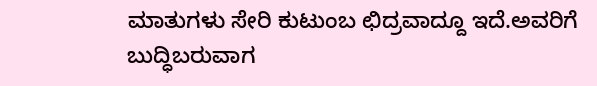ಮಾತುಗಳು ಸೇರಿ ಕುಟುಂಬ ಛಿದ್ರವಾದ್ದೂ ಇದೆ.ಅವರಿಗೆ ಬುದ್ಧಿಬರುವಾಗ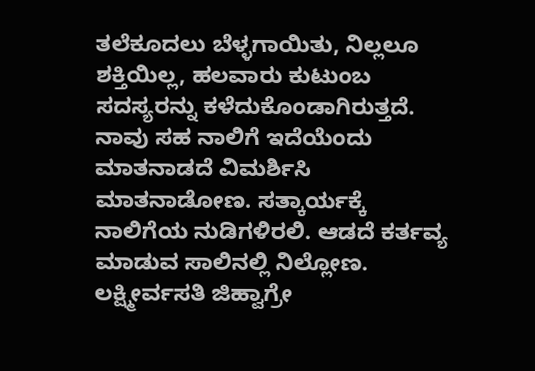ತಲೆಕೂದಲು ಬೆಳ್ಳಗಾಯಿತು, ನಿಲ್ಲಲೂ ಶಕ್ತಿಯಿಲ್ಲ, ಹಲವಾರು ಕುಟುಂಬ ಸದಸ್ಯರನ್ನು ಕಳೆದುಕೊಂಡಾಗಿರುತ್ತದೆ. ನಾವು ಸಹ ನಾಲಿಗೆ ಇದೆಯೆಂದು ಮಾತನಾಡದೆ ವಿಮರ್ಶಿಸಿ ಮಾತನಾಡೋಣ. ಸತ್ಕಾರ್ಯಕ್ಕೆ ನಾಲಿಗೆಯ ನುಡಿಗಳಿರಲಿ. ಆಡದೆ ಕರ್ತವ್ಯ ಮಾಡುವ ಸಾಲಿನಲ್ಲಿ ನಿಲ್ಲೋಣ.
ಲಕ್ಷ್ಮೀರ್ವಸತಿ ಜಿಹ್ವಾಗ್ರೇ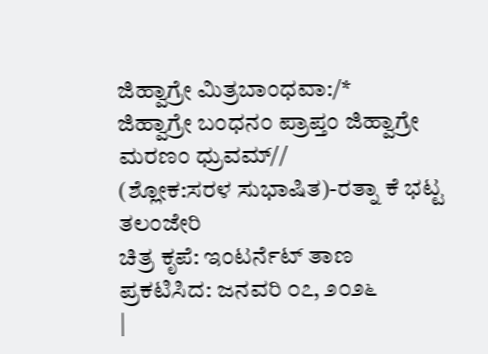ಜಿಹ್ವಾಗ್ರೇ ಮಿತ್ರಬಾಂಧವಾ:/*
ಜಿಹ್ವಾಗ್ರೇ ಬಂಧನಂ ಪ್ರಾಪ್ತಂ ಜಿಹ್ವಾಗ್ರೇ ಮರಣಂ ಧ್ರುವಮ್//
(ಶ್ಲೋಕ:ಸರಳ ಸುಭಾಷಿತ)-ರತ್ನಾ ಕೆ ಭಟ್ಟ ತಲಂಜೇರಿ
ಚಿತ್ರ ಕೃಪೆ: ಇಂಟರ್ನೆಟ್ ತಾಣ
ಪ್ರಕಟಿಸಿದ: ಜನವರಿ ೦೭, ೨೦೨೬
|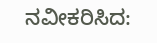ನವೀಕರಿಸಿದ: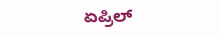ಏಪ್ರಿಲ್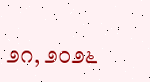೨೧, ೨೦೨೬